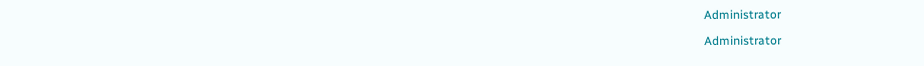Administrator

Administrator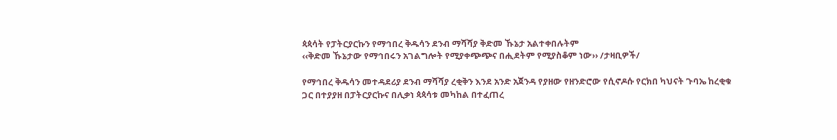ጳጳሳት የፓትርያርኩን የማኅበረ ቅዱሳን ደንብ ማሻሻያ ቅድመ ኹኔታ አልተቀበሉትም
‹‹ቅድመ ኹኔታው የማኅበሩን አገልግሎት የሚያቀጭጭና በሒደትም የሚያስቆም ነው›› /ታዛቢዎች/

የማኅበረ ቅዱሳን መተዳደሪያ ደንብ ማሻሻያ ረቂቅን እንደ አንድ አጀንዳ የያዘው የዘንድሮው የሲኖዶሱ የርክበ ካህናት ጉባኤ ከረቂቁ ጋር በተያያዘ በፓትርያርኩና በሊቃነ ጳጳሳቱ መካከል በተፈጠረ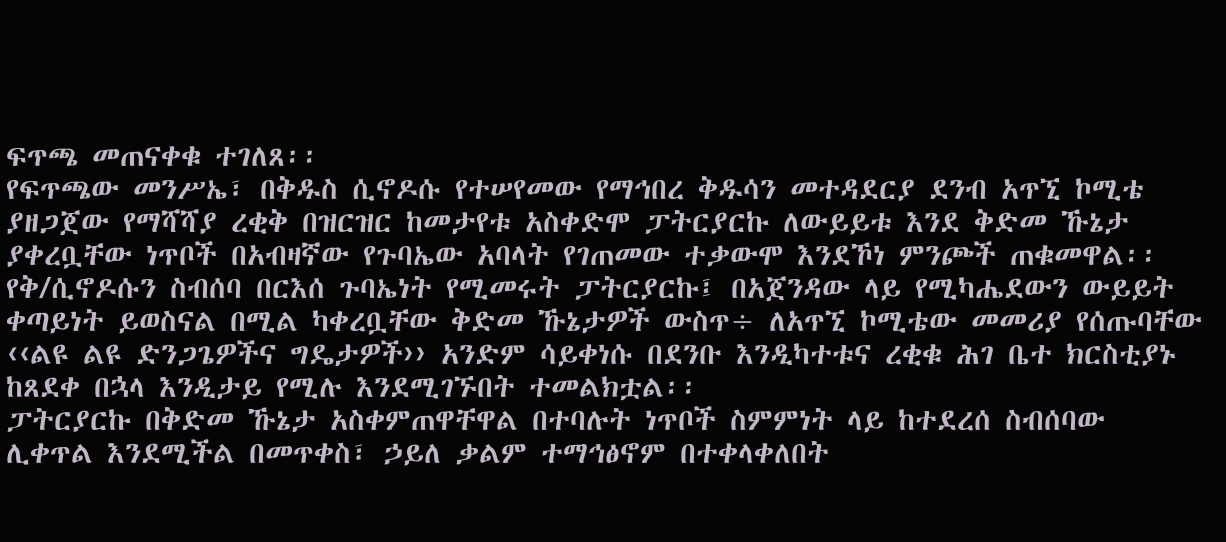ፍጥጫ መጠናቀቁ ተገለጸ፡፡
የፍጥጫው መንሥኤ፣ በቅዱስ ሲኖዶሱ የተሠየመው የማኅበረ ቅዱሳን መተዳደርያ ደንብ አጥኚ ኮሚቴ ያዘጋጀው የማሻሻያ ረቂቅ በዝርዝር ከመታየቱ አስቀድሞ ፓትርያርኩ ለውይይቱ እንደ ቅድመ ኹኔታ ያቀረቧቸው ነጥቦች በአብዛኛው የጉባኤው አባላት የገጠመው ተቃውሞ እንደኾነ ምንጮች ጠቁመዋል፡፡
የቅ/ሲኖዶሱን ስብሰባ በርእሰ ጉባኤነት የሚመሩት ፓትርያርኩ፤ በአጀንዳው ላይ የሚካሔደውን ውይይት ቀጣይነት ይወስናል በሚል ካቀረቧቸው ቅድመ ኹኔታዎች ውስጥ÷ ለአጥኚ ኮሚቴው መመሪያ የሰጡባቸው ‹‹ልዩ ልዩ ድንጋጌዎችና ግዴታዎች›› አንድም ሳይቀነሱ በደንቡ እንዲካተቱና ረቂቁ ሕገ ቤተ ክርስቲያኑ ከጸደቀ በኋላ እንዲታይ የሚሉ እንደሚገኙበት ተመልክቷል፡፡
ፓትርያርኩ በቅድመ ኹኔታ አስቀምጠዋቸዋል በተባሉት ነጥቦች ስምምነት ላይ ከተደረሰ ስብሰባው ሊቀጥል እንደሚችል በመጥቀስ፣ ኃይለ ቃልም ተማኅፅኖም በተቀላቀለበት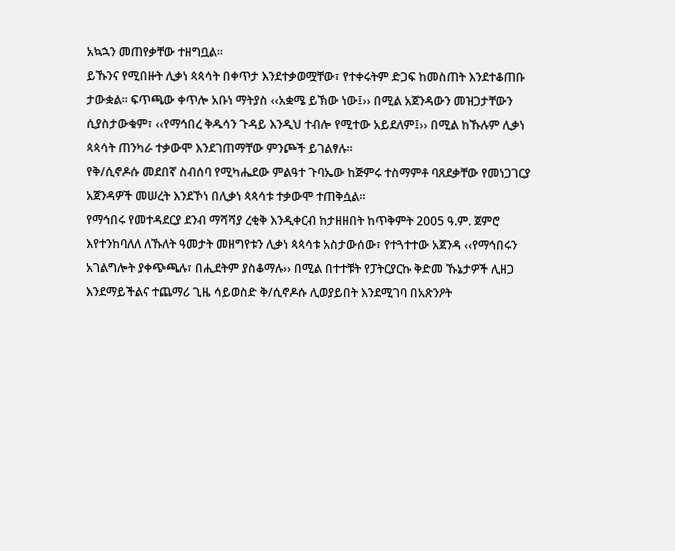አኳኋን መጠየቃቸው ተዘግቧል፡፡
ይኹንና የሚበዙት ሊቃነ ጳጳሳት በቀጥታ እንደተቃወሟቸው፣ የተቀሩትም ድጋፍ ከመስጠት እንደተቆጠቡ ታውቋል፡፡ ፍጥጫው ቀጥሎ አቡነ ማትያስ ‹‹አቋሜ ይኽው ነው፤›› በሚል አጀንዳውን መዝጋታቸውን ሲያስታውቁም፣ ‹‹የማኅበረ ቅዱሳን ጉዳይ እንዲህ ተብሎ የሚተው አይደለም፤›› በሚል ከኹሉም ሊቃነ ጳጳሳት ጠንካራ ተቃውሞ እንደገጠማቸው ምንጮች ይገልፃሉ፡፡
የቅ/ሲኖዶሱ መደበኛ ስብሰባ የሚካሔደው ምልዓተ ጉባኤው ከጅምሩ ተስማምቶ ባጸደቃቸው የመነጋገርያ አጀንዳዎች መሠረት እንደኾነ በሊቃነ ጳጳሳቱ ተቃውሞ ተጠቅሷል፡፡
የማኅበሩ የመተዳደርያ ደንብ ማሻሻያ ረቂቅ እንዲቀርብ ከታዘዘበት ከጥቅምት 2005 ዓ.ም. ጀምሮ እየተንከባለለ ለኹለት ዓመታት መዘግየቱን ሊቃነ ጳጳሳቱ አስታውሰው፣ የተጓተተው አጀንዳ ‹‹የማኅበሩን አገልግሎት ያቀጭጫሉ፣ በሒደትም ያስቆማሉ›› በሚል በተተቹት የፓትርያርኩ ቅድመ ኹኔታዎች ሊዘጋ እንደማይችልና ተጨማሪ ጊዜ ሳይወስድ ቅ/ሲኖዶሱ ሊወያይበት እንደሚገባ በአጽንዖት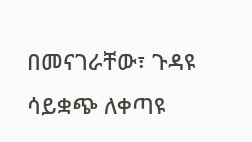በመናገራቸው፣ ጉዳዩ ሳይቋጭ ለቀጣዩ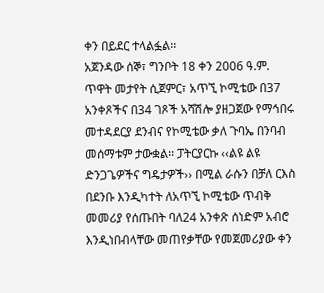ቀን በይደር ተላልፏል፡፡
አጀንዳው ሰኞ፣ ግንቦት 18 ቀን 2006 ዓ.ም. ጥዋት መታየት ሲጀምር፣ አጥኚ ኮሚቴው በ37 አንቀጾችና በ34 ገጾች አሻሽሎ ያዘጋጀው የማኅበሩ መተዳደርያ ደንብና የኮሚቴው ቃለ ጉባኤ በንባብ መሰማቱም ታውቋል፡፡ ፓትርያርኩ ‹‹ልዩ ልዩ ድንጋጌዎችና ግዴታዎች›› በሚል ራሱን በቻለ ርእስ በደንቡ እንዲካተት ለአጥኚ ኮሚቴው ጥብቅ መመሪያ የሰጡበት ባለ24 አንቀጽ ሰነድም አብሮ እንዲነበብላቸው መጠየቃቸው የመጀመሪያው ቀን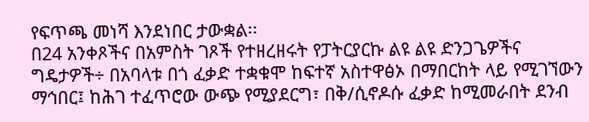የፍጥጫ መነሻ እንደነበር ታውቋል፡፡
በ24 አንቀጾችና በአምስት ገጾች የተዘረዘሩት የፓትርያርኩ ልዩ ልዩ ድንጋጌዎችና ግዴታዎች÷ በአባላቱ በጎ ፈቃድ ተቋቁሞ ከፍተኛ አስተዋፅኦ በማበርከት ላይ የሚገኘውን ማኅበር፤ ከሕገ ተፈጥሮው ውጭ የሚያደርግ፣ በቅ/ሲኖዶሱ ፈቃድ ከሚመራበት ደንብ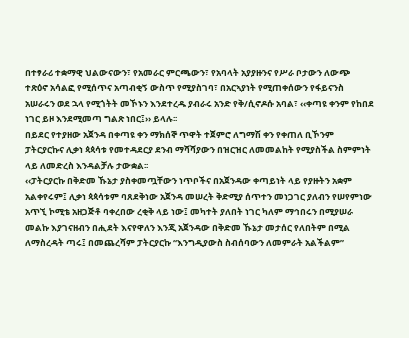በተፃራሪ ተቋማዊ ህልውናውን፣ የአመራር ምርጫውን፣ የአባላት አያያዙንና የሥራ ቦታውን ለውጭ ተጽዕኖ አሳልፎ የሚሰጥና አጣብቂኝ ውስጥ የሚያስገባ፣ በአርኣያነት የሚጠቀሰውን የፋይናንስ አሠራሩን ወደ ኋላ የሚጎትት መኾኑን እንደተረዱ ያብራሩ አንድ የቅ/ሲኖዶሱ አባል፣ ‹‹ቀጣዩ ቀንም የከበደ ነገር ይዞ እንደሚመጣ ግልጽ ነበር፤›› ይላሉ፡፡
በይደር የተያዘው አጀንዳ በቀጣዩ ቀን ማክሰኞ ጥዋት ተጀምሮ ለግማሽ ቀን የቀጠለ ቢኾንም ፓትርያርኩና ሊቃነ ጳጳሳቱ የመተዳደርያ ደንብ ማሻሻያውን በዝርዝር ለመመልከት የሚያስችል ስምምነት ላይ ለመድረስ እንዳልቻሉ ታውቋል፡፡
‹‹ፓትርያርኩ በቅድመ ኹኔታ ያስቀመጧቸውን ነጥቦችና በአጀንዳው ቀጣይነት ላይ የያዙትን አቋም አልቀየሩም፤ ሊቃነ ጳጳሳቱም ባጸደቅነው አጀንዳ መሠረት ቅድሚያ ሰጥተን መነጋገር ያለብን የሠየምነው አጥኚ ኮሚቴ አዘጋጅቶ ባቀረበው ረቂቅ ላይ ነው፤ መካተት ያለበት ነገር ካለም ማኅበሩን በሚያሠራ መልኩ እያገናዘብን በሒደት እናየዋለን እንጂ አጀንዳው በቅድመ ኹኔታ መታሰር የለበትም በሚል ለማስረዳት ጣሩ፤ በመጨረሻም ፓትርያርኩ “እንግዲያውስ ስብሰባውን ለመምራት አልችልም”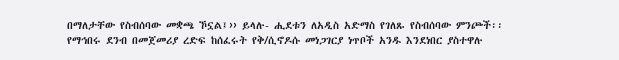በማለታቸው የስብሰባው መቋጫ ኾኗል፤›› ይላሉ- ሒደቱን ለአዲስ አድማስ የገለጹ የስብሰባው ምንጮች፡፡
የማኅበሩ ደንብ በመጀመሪያ ረድፍ ከሰፈሩት የቅ/ሲኖዶሱ መነጋገርያ ነጥቦች አንዱ እንደነበር ያስተዋሉ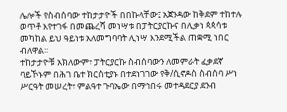ሌሎች የስብሰባው ተከታታዮች በበኩላቸው፤ አጀንዳው ከቅደም ተከተሉ ወጥቶ እየተገፋ በመጨረሻ መነሣቱ በፓትርያርኩና በሊቃነ ጳጳሳቱ መካከል ይህ ዓይነቱ አለመግባባት ሊነሣ እንደሚችል ጠቋሚ ነበር ብለዋል፡፡
ተከታታዮቹ አክለውም፣ ፓትርያርኩ ስብሰባውን ለመምራት ፈቃደኛ ባይኾኑም በሕገ ቤተ ክርስቲያኑ በተደነገገው የቅ/ሲኖዶስ ስብሰባ ሥነ ሥርዓት መሠረት፣ ምልዓተ ጉባኤው በማኅበሩ መተዳደርያ ደንብ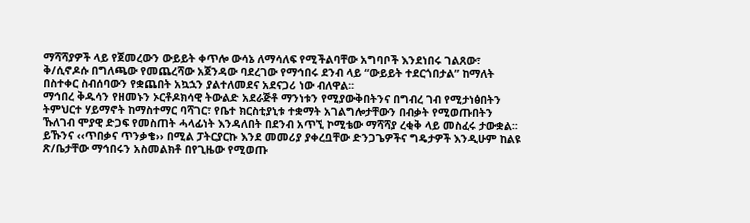ማሻሻያዎች ላይ የጀመረውን ውይይት ቀጥሎ ውሳኔ ለማሳለፍ የሚችልባቸው አግባቦች እንደነበሩ ገልጸው፣ ቅ/ሲኖዶሱ በግለጫው የመጨረሻው አጀንዳው ባደረገው የማኅበሩ ደንብ ላይ “ውይይት ተደርጎበታል” ከማለት በስተቀር ስብሰባውን የቋጨበት አኳኋን ያልተለመደና አደናጋሪ ነው ብለዋል፡፡
ማኅበረ ቅዱሳን የዘመኑን ኦርቶዶክሳዊ ትውልድ አደራጅቶ ማንነቱን የሚያውቅበትንና በግብረ ገብ የሚታነፅበትን ትምህርተ ሃይማኖት ከማስተማር ባሻገር፣ የቤተ ክርስቲያኒቱ ተቋማት አገልግሎታቸውን በብቃት የሚወጡበትን ኹለገብ ሞያዊ ድጋፍ የመስጠት ሓላፊነት እንዳለበት በደንብ አጥኚ ኮሚቴው ማሻሻያ ረቂቅ ላይ መስፈሩ ታውቋል፡፡
ይኹንና ‹‹ጥበቃና ጥንቃቄ›› በሚል ፓትርያርኩ እንደ መመሪያ ያቀረቧቸው ድንጋጌዎችና ግዴታዎች እንዲሁም ከልዩ ጽ/ቤታቸው ማኅበሩን አስመልክቶ በየጊዜው የሚወጡ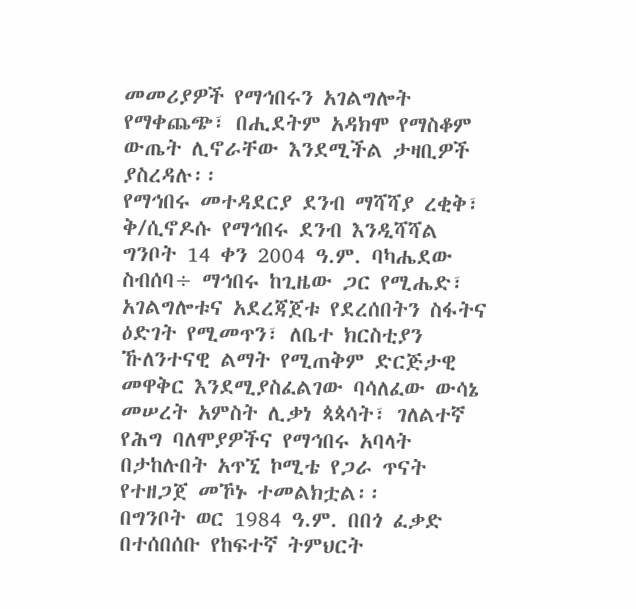መመሪያዎች የማኅበሩን አገልግሎት የማቀጨጭ፣ በሒደትም አዳክሞ የማስቆም ውጤት ሊኖራቸው እንደሚችል ታዛቢዎች ያስረዳሉ፡፡
የማኅበሩ መተዳደርያ ደንብ ማሻሻያ ረቂቅ፣ ቅ/ሲኖዶሱ የማኅበሩ ደንብ እንዲሻሻል ግንቦት 14 ቀን 2004 ዓ.ም. ባካሔደው ስብሰባ÷ ማኅበሩ ከጊዜው ጋር የሚሔድ፣ አገልግሎቱና አደረጃጀቱ የደረሰበትን ስፋትና ዕድገት የሚመጥን፣ ለቤተ ክርስቲያን ኹለንተናዊ ልማት የሚጠቅም ድርጅታዊ መዋቅር እንደሚያስፈልገው ባሳለፈው ውሳኔ መሠረት አምስት ሊቃነ ጳጳሳት፣ ገለልተኛ የሕግ ባለሞያዎችና የማኅበሩ አባላት በታከሉበት አጥኚ ኮሚቴ የጋራ ጥናት የተዘጋጀ መኾኑ ተመልክቷል፡፡
በግንቦት ወር 1984 ዓ.ም. በበጎ ፈቃድ በተሰበሰቡ የከፍተኛ ትምህርት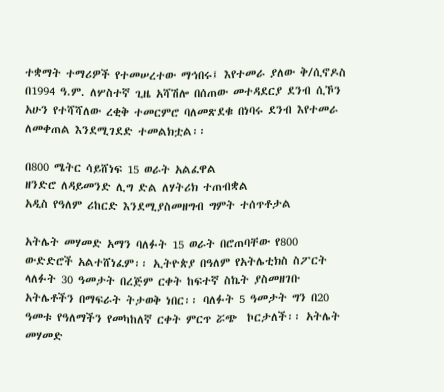ተቋማት ተማሪዎች የተመሠረተው ማኅበሩ፤ እየተመራ ያለው ቅ/ሲኖዶስ በ1994 ዓ.ም. ለሦስተኛ ጊዜ አሻሽሎ በሰጠው መተዳደርያ ደንብ ሲኾን አሁን የተሻሻለው ረቂቅ ተመርምሮ ባለመጽደቁ በነባሩ ደንብ እየተመራ ለመቀጠል እንደሚገደድ ተመልክቷል፡፡

በ800 ሜትር ሳይሸነፍ 15 ወራት አልፈዋል
ዘንድሮ ለዳይመንድ ሊግ ድል ለሃትሪክ ተጠብቋል
አዲስ የዓለም ሪከርድ እንደሚያስመዘግብ ግምት ተሰጥቶታል

አትሌት መሃመድ አማን ባለፉት 15 ወራት በሮጠባቸው የ800 ውድድሮች አልተሸነፈም፡፡ ኢትዮጵያ በዓለም የአትሌቲክስ ስፖርት ላለፉት 30 ዓመታት በረጅም ርቀት ከፍተኛ ስኬት ያስመዘገቡ አትሌቶችን በማፍራት ትታወቅ ነበር፡፡ ባለፉት 5 ዓመታት ግን በ20 ዓመቱ የዓለማችን የመካከለኛ ርቀት ምርጥ ሯጭ  ኮርታለች፡፡ አትሌት መሃመድ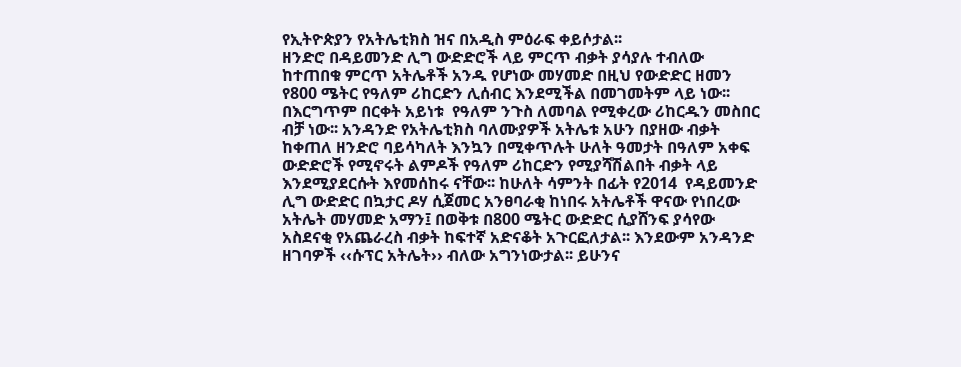የኢትዮጵያን የአትሌቲክስ ዝና በአዲስ ምዕራፍ ቀይሶታል፡፡
ዘንድሮ በዳይመንድ ሊግ ውድድሮች ላይ ምርጥ ብቃት ያሳያሉ ተብለው ከተጠበቁ ምርጥ አትሌቶች አንዱ የሆነው መሃመድ በዚህ የውድድር ዘመን የ800 ሜትር የዓለም ሪከርድን ሊሰብር እንደሚችል በመገመትም ላይ ነው፡፡  በእርግጥም በርቀት አይነቱ  የዓለም ንጉስ ለመባል የሚቀረው ሪከርዱን መስበር ብቻ ነው፡፡ አንዳንድ የአትሌቲክስ ባለሙያዎች አትሌቱ አሁን በያዘው ብቃት ከቀጠለ ዘንድሮ ባይሳካለት እንኳን በሚቀጥሉት ሁለት ዓመታት በዓለም አቀፍ ውድድሮች የሚኖሩት ልምዶች የዓለም ሪከርድን የሚያሻሽልበት ብቃት ላይ እንደሚያደርሱት እየመሰከሩ ናቸው፡፡ ከሁለት ሳምንት በፊት የ2014  የዳይመንድ ሊግ ውድድር በኳታር ዶሃ ሲጀመር አንፀባራቂ ከነበሩ አትሌቶች ዋናው የነበረው አትሌት መሃመድ አማን፤ በወቅቱ በ800 ሜትር ውድድር ሲያሸንፍ ያሳየው አስደናቂ የአጨራረስ ብቃት ከፍተኛ አድናቆት አጉርፎለታል፡፡ እንደውም አንዳንድ ዘገባዎች ‹‹ሱፕር አትሌት›› ብለው አግንነውታል፡፡ ይሁንና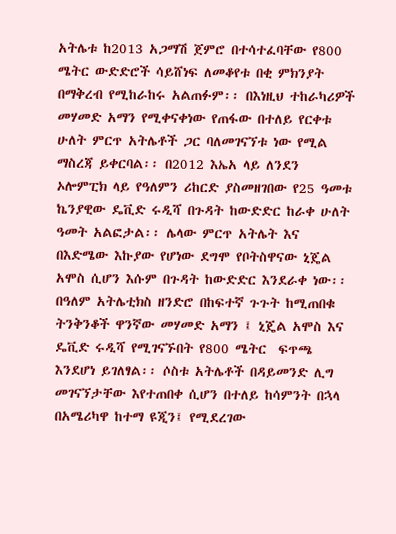አትሌቱ ከ2013 አጋማሽ ጀምሮ በተሳተፈባቸው የ800 ሜትር ውድድሮች ሳይሸነፍ ለመቆየቱ በቂ ምክንያት በማቅረብ የሚከራከሩ አልጠፉም፡፡ በእነዚህ ተከራካሪዎች መሃመድ አማን የሚቀናቀነው የጠፋው በተለይ የርቀቱ ሁለት ምርጥ አትሌቶች ጋር ባለመገናኘቱ ነው የሚል ማስረጃ ይቀርባል፡፡ በ2012 እኤአ ላይ ለንደን ኦሎምፒክ ላይ የዓለምን ሪከርድ ያስመዘገበው የ25 ዓመቱ ኬንያዊው ዴቪድ ሩዲሻ በጉዳት ከውድድር ከራቀ ሁለት ዓመት አልፎታል፡፡ ሌላው ምርጥ አትሌት እና በእድሜው እኩያው የሆነው ደግሞ የቦትስዋናው ኒጄል አሞስ ሲሆን እሱም በጉዳት ከውድድር እንደራቀ ነው፡፡
በዓለም አትሌቲክስ ዘንድሮ በከፍተኛ ጉጉት ከሚጠበቁ ትንቅንቆች ዋንኛው መሃመድ አማን ፤ ኒጄል አሞስ እና ዴቪድ ሩዲሻ የሚገናኙበት የ800 ሜትር  ፍጥጫ እንደሆነ ይገለፃል፡፡ ሶስቱ አትሌቶች በዳይመንድ ሊግ መገናኘታቸው እየተጠበቀ ሲሆን በተለይ ከሳምንት በኋላ በአሜሪካዋ ከተማ ዩጂን፤ የሚደረገው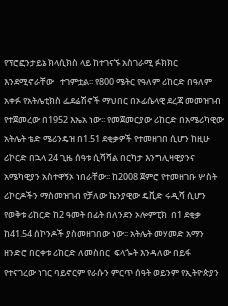የፕሮፎንታይኔ ክላሲክስ ላይ ከተገናኙ አስገራሚ ፉክክር እንደሚኖራቸው   ተገምቷል፡፡ የ800 ሜትር የዓለም ሪከርድ በዓለም አቀፉ የአትሌቲክስ ፌደሬሽኖች ማህበር በኦፊሴላዊ ደረጃ መመዝገብ የተጀመረው በ1952 እኤአ ነው፡፡ የመጀመርያው ሪከርድ በአሜሪካዊው አትሌት ቴድ ሜሪንዴዝ በ1.51 ደቂቃዎች የተመዘገበ ሲሆን ከዚሁ ሪኮርድ በኋላ 24 ጊዜ ሰዓቱ ሲሻሻል በርካታ እንግሊዛዊያንና አሜካዊያን አስተዋኝኦ ነበራቸው፡፡ ከ2008 ጀምሮ የተመዘገቡ ሦስት ሪኮርዶችን ማስመዝገብ የቻለው ኬንያዊው ዴቪድ ሩዲሻ ሲሆን የወቅቱ ሪከርድ ከ2 ዓመት በፊት በለንደን ኦሎምፒክ  በ1 ደቂቃ ከ41.54 ሰኮንዶች ያስመዘገበው ነው፡፡ አትሌት መሃመድ አማን ዘንድሮ በርቀቱ ሪከርድ ለመስበር  ፍላጐት እንዳለው በይፋ የተናገረው ነገር ባይኖርም የራሱን ምርጥ ሰዓት ወይንም የኢትዮጵያን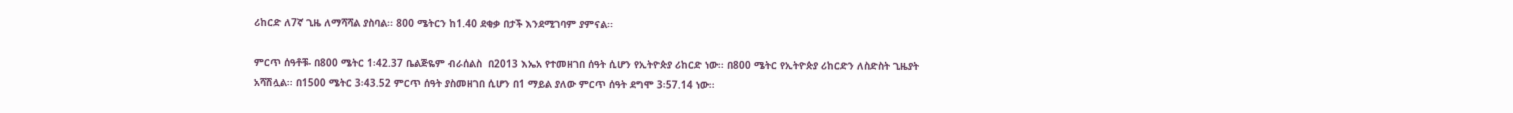ሪከርድ ለ7ኛ ጊዜ ለማሻሻል ያስባል፡፡ 800 ሜትርን ከ1.40 ደቂቃ በታች እንደሚገባም ያምናል፡፡

ምርጥ ሰዓቶቹ- በ800 ሜትር 1፡42.37 ቤልጅዬም ብራሰልስ  በ2013 እኤአ የተመዘገበ ሰዓት ሲሆን የኢትዮጵያ ሪከርድ ነው፡፡ በ800 ሜትር የኢትዮጵያ ሪከርድን ለስድስት ጊዜያት አሻሽሏል፡፡ በ1500 ሜትር 3፡43.52 ምርጥ ሰዓት ያስመዘገበ ሲሆን በ1 ማይል ያለው ምርጥ ሰዓት ደግሞ 3፡57.14 ነው፡፡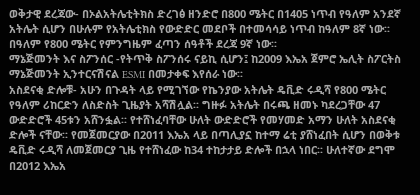ወቅታዊ ደረጃው- በኦልአትሌቲትክስ ድረገፅ ዘንድሮ በ800 ሜትር በ1405 ነጥብ የዓለም አንደኛ አትሌት ሲሆን በሁሉም የአትሌቲክስ የውድድር መደቦች በተመሳሳይ ነጥብ ከዓለም 8ኛ ነው፡፡ በዓለም የ800 ሜትር የምንግዜም ፈጣን ሰዓቶች ደረጃ 9ኛ ነው፡፡
ማኔጅመንት እና ስፖንሰር -የትጥቅ ስፖንሰሩ ናይኪ ሲሆን፤ ከ2009 እኤአ ጀምሮ ኤሊት ስፖርትስ ማኔጅመንት ኢንተርናሽናል ESMI በመታቀፍ እየሰራ ነው፡፡
አስደናቂ ድሎቹ- አሁን በጉዳት ላይ የሚገኘው የኬንያው አትሌት ዴቪድ ሩዲሻ የ800 ሜትር የዓለም ሪከርድን ለስድስት ጊዜያት አሻሽሏል፡፡ ግዙፉ አትሌት በሩጫ ዘመኑ ካደረጋቸው 47 ውድድሮች 45ቱን አሸንፏል፡፡ የተሸነፈባቸው ሁለት ውድድሮች የመሃመድ አማን ሁለት አስደናቂ ድሎች ናቸው፡፡ የመጀመርያው በ2011 እኤአ ላይ በጣሊያኗ ከተማ ሬቲ ያሸነፈበት ሲሆን በወቅቱ ዴቪድ ሩዲሻ ለመጀመርያ ጊዜ የተሸነፈው ከ34 ተከታታይ ድሎች በኋላ ነበር፡፡ ሁለተኛው ደግሞ በ2012 እኤአ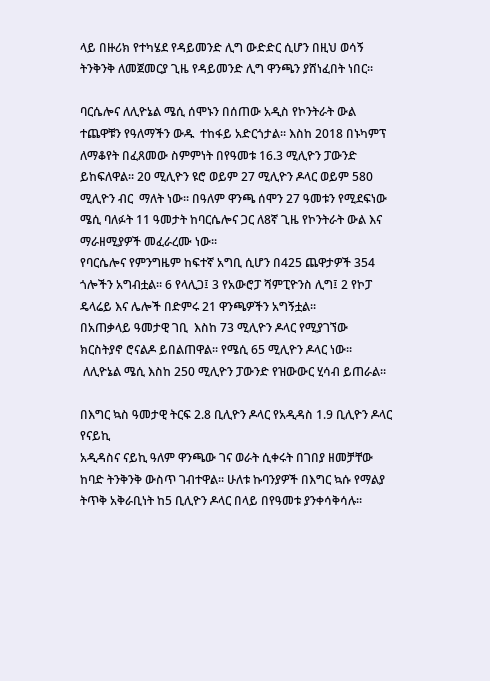ላይ በዙሪክ የተካሄደ የዳይመንድ ሊግ ውድድር ሲሆን በዚህ ወሳኝ ትንቅንቅ ለመጀመርያ ጊዜ የዳይመንድ ሊግ ዋንጫን ያሸነፈበት ነበር፡፡

ባርሴሎና ለሊዮኔል ሜሲ ሰሞኑን በሰጠው አዲስ የኮንትራት ውል  ተጨዋቹን የዓለማችን ውዱ  ተከፋይ አድርጎታል፡፡ እስከ 2018 በኑካምፕ ለማቆየት በፈጸመው ስምምነት በየዓመቱ 16.3 ሚሊዮን ፓውንድ ይከፍለዋል፡፡ 20 ሚሊዮን ዩሮ ወይም 27 ሚሊዮን ዶላር ወይም 580 ሚሊዮን ብር  ማለት ነው፡፡ በዓለም ዋንጫ ሰሞን 27 ዓመቱን የሚደፍነው ሜሲ ባለፉት 11 ዓመታት ከባርሴሎና ጋር ለ8ኛ ጊዜ የኮንትራት ውል እና ማራዘሚያዎች መፈራረሙ ነው፡፡
የባርሴሎና የምንግዜም ከፍተኛ አግቢ ሲሆን በ425 ጨዋታዎች 354 ጎሎችን አግብቷል፡፡ 6 የላሊጋ፤ 3 የአውሮፓ ሻምፒዮንስ ሊግ፤ 2 የኮፓ ዴላሬይ እና ሌሎች በድምሩ 21 ዋንጫዎችን አግኝቷል፡፡
በአጠቃላይ ዓመታዊ ገቢ  እስከ 73 ሚሊዮን ዶላር የሚያገኘው  ክርስትያኖ ሮናልዶ ይበልጠዋል፡፡ የሜሲ 65 ሚሊዮን ዶላር ነው፡፡
 ለሊዮኔል ሜሲ እስከ 250 ሚሊዮን ፓውንድ የዝውውር ሂሳብ ይጠራል፡፡

በእግር ኳስ ዓመታዊ ትርፍ 2.8 ቢሊዮን ዶላር የአዲዳስ 1.9 ቢሊዮን ዶላር የናይኪ
አዲዳስና ናይኪ ዓለም ዋንጫው ገና ወራት ሲቀሩት በገበያ ዘመቻቸው ከባድ ትንቅንቅ ውስጥ ገብተዋል፡፡ ሁለቱ ኩባንያዎች በእግር ኳሱ የማልያ ትጥቅ አቅራቢነት ከ5 ቢሊዮን ዶላር በላይ በየዓመቱ ያንቀሳቅሳሉ፡፡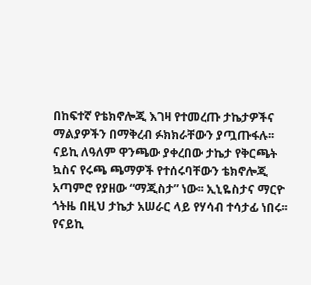በከፍተኛ የቴክኖሎጂ እገዛ የተመረጡ ታኬታዎችና ማልያዎችን በማቅረብ ፉክክራቸውን ያጧጡፋሉ፡፡
ናይኪ ለዓለም ዋንጫው ያቀረበው ታኬታ የቅርጫት ኳስና የሩጫ ጫማዎች የተሰሩባቸውን ቴክኖሎጂ አጣምሮ የያዘው “ማጂስታ” ነው፡፡ ኢኒዬስታና ማርዮ ጎትዜ በዚህ ታኬታ አሠራር ላይ የሃሳብ ተሳታፊ ነበሩ፡፡ የናይኪ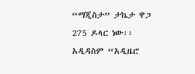“ማጂስታ” ታኬታ ዋጋ 275 ዶላር ነው፡፡ አዲዳስም “አዲዜሮ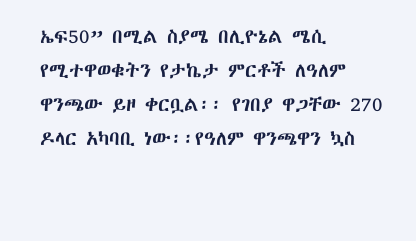ኤፍ50” በሚል ስያሜ በሊዮኔል ሜሲ የሚተዋወቁትን የታኬታ ምርቶች ለዓለም ዋንጫው ይዞ ቀርቧል፡፡ የገበያ ዋጋቸው 270 ዶላር አካባቢ ነው፡፡የዓለም ዋንጫዋን ኳስ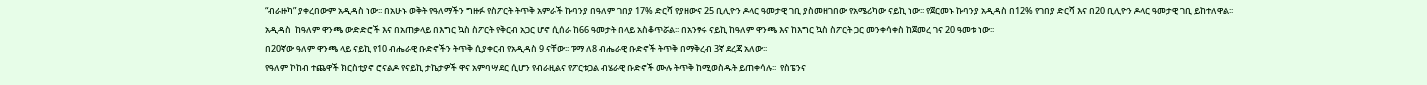“ብራዙካ” ያቀረበውም አዲዳስ ነው፡፡ በአሁኑ ወቅት የዓለማችን ግዙፉ የስፖርት ትጥቅ አምራች ኩባንያ በዓለም ገበያ 17% ድርሻ የያዘውና 25 ቢሊዮን ዶላር ዓመታዊ ገቢ ያስመዘገበው የአሜሪካው ናይኪ ነው፡፡ የጀርመኑ ኩባንያ አዲዳስ በ12% የገበያ ድርሻ እና በ20 ቢሊዮን ዶላር ዓመታዊ ገቢ ይከተለዋል፡፡
አዲዳስ  ከዓለም ዋንጫ ውድድሮች እና በአጠቃላይ በእግር ኳስ ስፖርት የቅርብ አጋር ሆኖ ሲሰራ ከ66 ዓመታት በላይ አስቆጥሯል፡፡ በአንፃሩ ናይኪ ከዓለም ዋንጫ እና ከእግር ኳስ ስፖርት ጋር መንቀሳቀስ ከጀመረ ገና 20 ዓመቱ ነው፡፡
በ20ኛው ዓለም ዋንጫ ላይ ናይኪ የ10 ብሔራዊ ቡድኖችን ትጥቅ ሲያቀርብ የአዲዳስ 9 ናቸው፡፡ ፑማ ለ8 ብሔራዊ ቡድኖች ትጥቅ በማቅረብ 3ኛ ደረጃ አለው፡፡
የዓለም ኮከብ ተጨዋች ክርስቲያኖ ሮናልዶ የናይኪ ታኬታዎች ዋና አምባሣደር ሲሆን የብራዚልና የፖርቱጋል ብሄራዊ ቡድኖች ሙሉ ትጥቅ ከሚወስዱት ይጠቀሳሉ፡፡  የስፔንና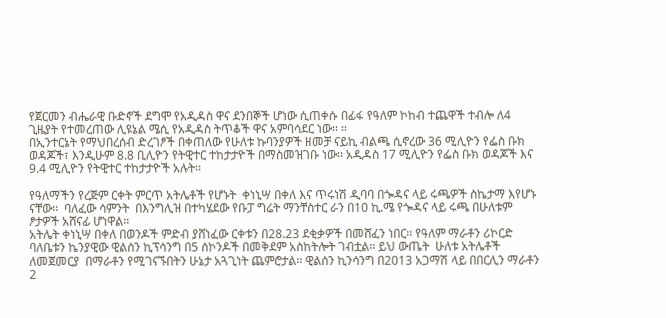የጀርመን ብሔራዊ ቡድኖች ደግሞ የአዲዳስ ዋና ደንበኞች ሆነው ሲጠቀሱ በፊፋ የዓለም ኮከብ ተጨዋች ተብሎ ለ4 ጊዜያት የተመረጠው ሊዩኔል ሜሲ የአዲዳስ ትጥቆች ዋና አምባሳደር ነው፡፡ ፡፡
በኢንተርኔት የማህበረሰብ ድረገፆች በቀጠለው የሁለቱ ኩባንያዎች ዘመቻ ናይኪ ብልጫ ሲኖረው 36 ሚሊዮን የፌስ ቡክ ወዳጆች፣ እንዲሁም 8.8 ቢሊዮን የትዊተር ተከታታዮች በማስመዝገቡ ነው፡፡ አዲዳስ 17 ሚሊዮን የፌስ ቡክ ወዳጆች እና 9.4 ሚሊዮን የትዊተር ተከታታዮች አሉት፡፡

የዓለማችን የረጅም ርቀት ምርጥ አትሌቶች የሆኑት  ቀነኒሣ በቀለ እና ጥሩነሽ ዲባባ በጐዳና ላይ ሩጫዎች ስኬታማ እየሆኑ ናቸው፡፡  ባለፈው ሳምንት  በእንግሊዝ በተካሄደው የቡፓ ግሬት ማንቸስተር ራን በ10 ኪ.ሜ የጐዳና ላይ ሩጫ በሁለቱም ፆታዎች አሸናፊ ሆነዋል፡፡
አትሌት ቀነኒሣ በቀለ በወንዶች ምድብ ያሸነፈው ርቀቱን በ28.23 ደቂቃዎች በመሸፈን ነበር፡፡ የዓለም ማራቶን ሪኮርድ ባለቤቱን ኬንያዊው ዊልሰን ኪፕሳንግ በ5 ሰኮንዶች በመቅደም አስከትሎት ገብቷል፡፡ ይህ ውጤት  ሁለቱ አትሌቶች ለመጀመርያ  በማራቶን የሚገናኙበትን ሁኔታ አጓጊነት ጨምሮታል፡፡ ዊልሰን ኪንሳንግ በ2013 አጋማሽ ላይ በበርሊን ማራቶን 2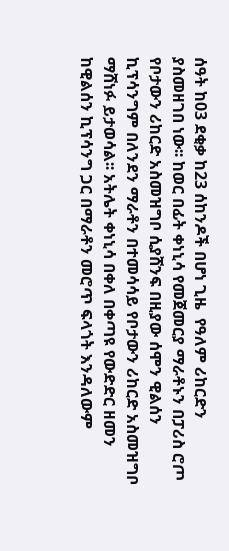ሰዓት ከ03 ደቂቃ ከ23 ሰከንዶች በሆነ ጊዜ  የዓለም ሪከርድን ያስመዘገበ ነው፡፡ ከወር በፊት ቀነኒሳ የመጀመርያ ማራቶኑን በፓሪስ ሮጦ የቦታውን ሪከርድ አስመዝግቦ ሲያሸንፍ በዚያው ሰሞን ዊልሰን ኪፕሳንግም በለንደን ማራቶን በተመሳሳይ የቦታውን ሪከርድ አስመዝግቦ ማሸነፉ ይታወሳል፡፡ አትሌት ቀነኒሳ በቀለ በቀጣዩ የውድድር ዘመን ከዊልሰን ኪፕሳንግ ጋር በማራቶን መሮጥ ፍላጎት እንዳለውም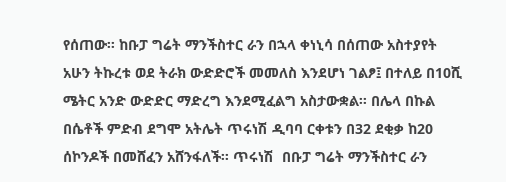የሰጠው፡፡ ከቡፓ ግሬት ማንችስተር ራን በኋላ ቀነኒሳ በሰጠው አስተያየት አሁን ትኩረቱ ወደ ትራክ ውድድሮች መመለስ እንደሆነ ገልፆ፤ በተለይ በ10ሺ ሜትር አንድ ውድድር ማድረግ እንደሚፈልግ አስታውቋል፡፡ በሌላ በኩል በሴቶች ምድብ ደግሞ አትሌት ጥሩነሽ ዲባባ ርቀቱን በ32 ደቂቃ ከ20 ሰኮንዶች በመሸፈን አሸንፋለች፡፡ ጥሩነሽ  በቡፓ ግሬት ማንችስተር ራን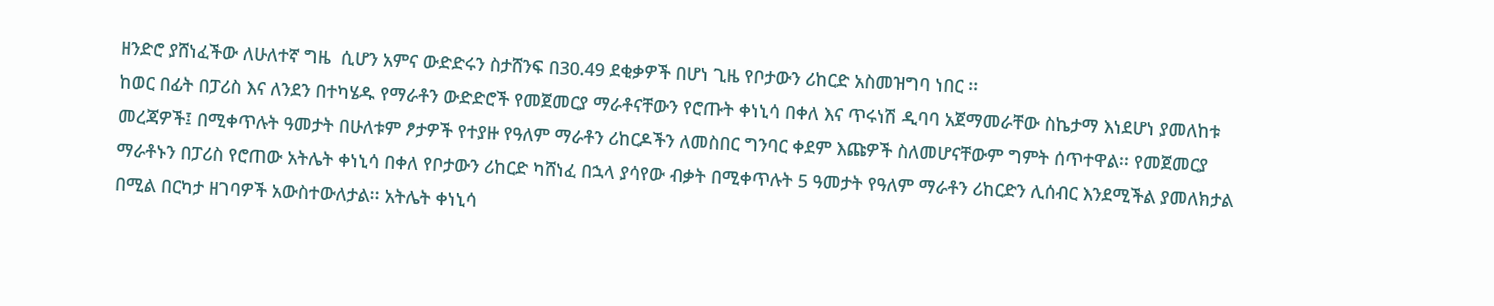ዘንድሮ ያሸነፈችው ለሁለተኛ ግዜ  ሲሆን አምና ውድድሩን ስታሸንፍ በ30.49 ደቂቃዎች በሆነ ጊዜ የቦታውን ሪከርድ አስመዝግባ ነበር ፡፡
ከወር በፊት በፓሪስ እና ለንደን በተካሄዱ የማራቶን ውድድሮች የመጀመርያ ማራቶናቸውን የሮጡት ቀነኒሳ በቀለ እና ጥሩነሽ ዲባባ አጀማመራቸው ስኬታማ እነደሆነ ያመለከቱ መረጃዎች፤ በሚቀጥሉት ዓመታት በሁለቱም ፆታዎች የተያዙ የዓለም ማራቶን ሪከርዶችን ለመስበር ግንባር ቀደም እጩዎች ስለመሆናቸውም ግምት ሰጥተዋል፡፡ የመጀመርያ ማራቶኑን በፓሪስ የሮጠው አትሌት ቀነኒሳ በቀለ የቦታውን ሪከርድ ካሸነፈ በኋላ ያሳየው ብቃት በሚቀጥሉት 5 ዓመታት የዓለም ማራቶን ሪከርድን ሊሰብር እንደሚችል ያመለክታል በሚል በርካታ ዘገባዎች አውስተውለታል፡፡ አትሌት ቀነኒሳ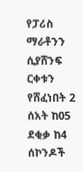የፓሪስ ማራቶንን ሲያሸንፍ ርቀቱን የሸፈነበት 2 ሰአት ከ05 ደቂቃ ከ4 ሰኮንዶች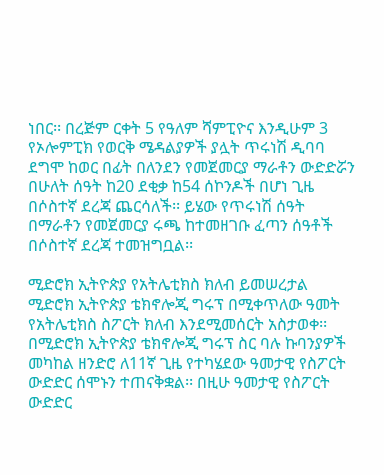ነበር፡፡ በረጅም ርቀት 5 የዓለም ሻምፒዮና እንዲሁም 3 የኦሎምፒክ የወርቅ ሜዳልያዎች ያሏት ጥሩነሽ ዲባባ ደግሞ ከወር በፊት በለንደን የመጀመርያ ማራቶን ውድድሯን  በሁለት ሰዓት ከ20 ደቂቃ ከ54 ሰኮንዶች በሆነ ጊዜ በሶስተኛ ደረጃ ጨርሳለች፡፡ ይሄው የጥሩነሽ ሰዓት በማራቶን የመጀመርያ ሩጫ ከተመዘገቡ ፈጣን ሰዓቶች በሶስተኛ ደረጃ ተመዝግቧል፡፡

ሚድሮክ ኢትዮጵያ የአትሌቲክስ ክለብ ይመሠረታል
ሚድሮክ ኢትዮጵያ ቴክኖሎጂ ግሩፕ በሚቀጥለው ዓመት የአትሌቲክስ ስፖርት ክለብ እንደሚመሰርት አስታወቀ፡፡  በሚድሮክ ኢትዮጵያ ቴክኖሎጂ ግሩፕ ስር ባሉ ኩባንያዎች መካከል ዘንድሮ ለ11ኛ ጊዜ የተካሄደው ዓመታዊ የስፖርት ውድድር ሰሞኑን ተጠናቅቋል፡፡ በዚሁ ዓመታዊ የስፖርት ውድድር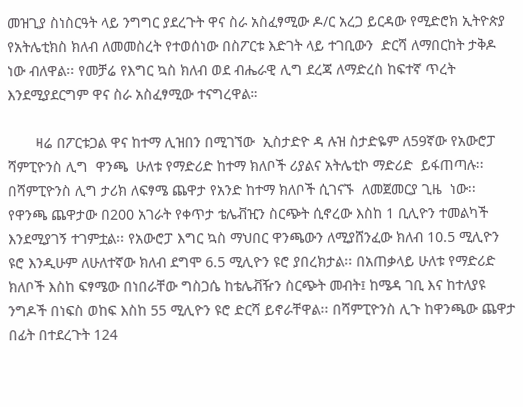መዝጊያ ስነስርዓት ላይ ንግግር ያደረጉት ዋና ስራ አስፈፃሚው ዶ/ር አረጋ ይርዳው የሚድሮክ ኢትዮጵያ የአትሌቲክስ ክለብ ለመመስረት የተወሰነው በስፖርቱ እድገት ላይ ተገቢውን  ድርሻ ለማበርከት ታቅዶ ነው ብለዋል፡፡ የመቻሬ የእግር ኳስ ክለብ ወደ ብሔራዊ ሊግ ደረጃ ለማድረስ ከፍተኛ ጥረት እንደሚያደርግም ዋና ስራ አስፈፃሚው ተናግረዋል።

       ዛሬ በፖርቱጋል ዋና ከተማ ሊዝበን በሚገኘው  ኢስታድዮ ዳ ሉዝ ስታድዬም ለ59ኛው የአውሮፓ ሻምፒዮንስ ሊግ  ዋንጫ  ሁለቱ የማድሪድ ከተማ ክለቦች ሪያልና አትሌቲኮ ማድሪድ  ይፋጠጣሉ፡፡ በሻምፒዮንስ ሊግ ታሪክ ለፍፃሜ ጨዋታ የአንድ ከተማ ክለቦች ሲገናኙ  ለመጀመርያ ጊዜ  ነው፡፡ የዋንጫ ጨዋታው በ200 አገራት የቀጥታ ቴሌቭዢን ስርጭት ሲኖረው እስከ 1 ቢሊዮን ተመልካች እንደሚያገኝ ተገምቷል፡፡ የአውሮፓ እግር ኳስ ማህበር ዋንጫውን ለሚያሸንፈው ክለብ 10.5 ሚሊዮን ዩሮ እንዲሁም ለሁለተኛው ክለብ ደግሞ 6.5 ሚሊዮን ዩሮ ያበረክታል፡፡ በአጠቃላይ ሁለቱ የማድሪድ ክለቦች እስከ ፍፃሜው በነበራቸው ግስጋሴ ከቴሌቭዥን ስርጭት መብት፤ ከሜዳ ገቢ እና ከተለያዩ ንግዶች በነፍስ ወከፍ እስከ 55 ሚሊዮን ዩሮ ድርሻ ይኖራቸዋል፡፡ በሻምፒዮንስ ሊጉ ከዋንጫው ጨዋታ በፊት በተደረጉት 124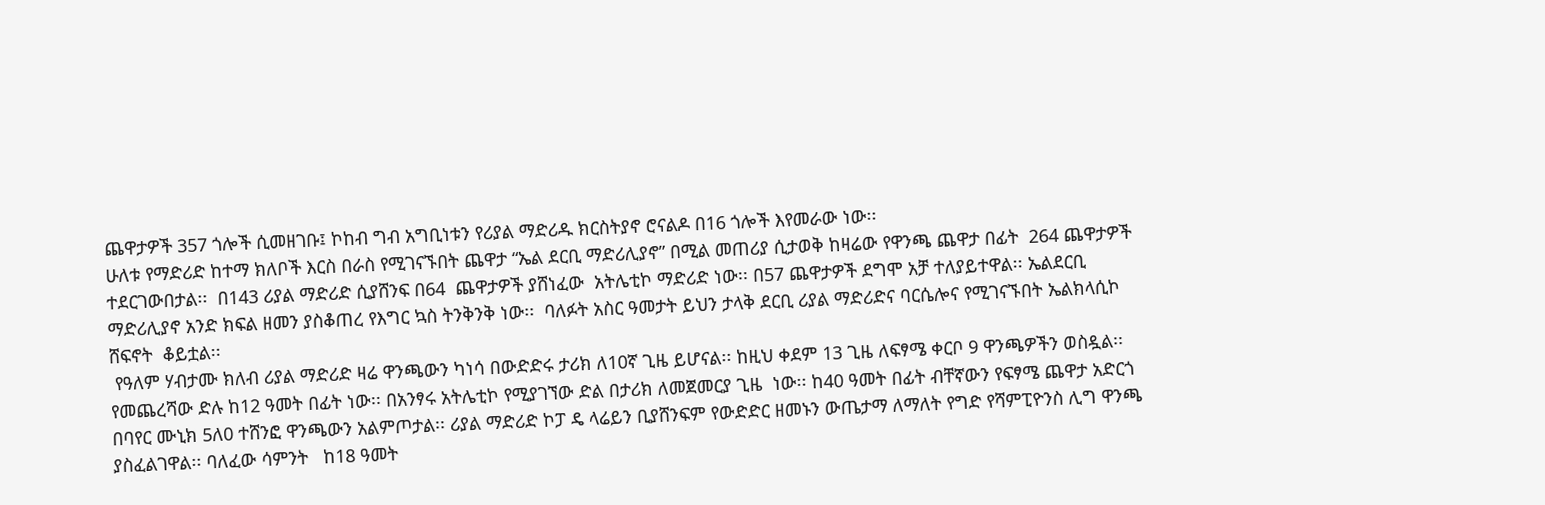ጨዋታዎች 357 ጎሎች ሲመዘገቡ፤ ኮከብ ግብ አግቢነቱን የሪያል ማድሪዱ ክርስትያኖ ሮናልዶ በ16 ጎሎች እየመራው ነው፡፡
ሁለቱ የማድሪድ ከተማ ክለቦች እርስ በራስ የሚገናኙበት ጨዋታ “ኤል ደርቢ ማድሪሊያኖ” በሚል መጠሪያ ሲታወቅ ከዛሬው የዋንጫ ጨዋታ በፊት  264 ጨዋታዎች ተደርገውበታል፡፡  በ143 ሪያል ማድሪድ ሲያሸንፍ በ64  ጨዋታዎች ያሸነፈው  አትሌቲኮ ማድሪድ ነው፡፡ በ57 ጨዋታዎች ደግሞ አቻ ተለያይተዋል፡፡ ኤልደርቢ ማድሪሊያኖ አንድ ክፍል ዘመን ያስቆጠረ የእግር ኳስ ትንቅንቅ ነው፡፡  ባለፉት አስር ዓመታት ይህን ታላቅ ደርቢ ሪያል ማድሪድና ባርሴሎና የሚገናኙበት ኤልክላሲኮ ሸፍኖት  ቆይቷል፡፡
 የዓለም ሃብታሙ ክለብ ሪያል ማድሪድ ዛሬ ዋንጫውን ካነሳ በውድድሩ ታሪክ ለ10ኛ ጊዜ ይሆናል፡፡ ከዚህ ቀደም 13 ጊዜ ለፍፃሜ ቀርቦ 9 ዋንጫዎችን ወስዷል፡፡ የመጨረሻው ድሉ ከ12 ዓመት በፊት ነው፡፡ በአንፃሩ አትሌቲኮ የሚያገኘው ድል በታሪክ ለመጀመርያ ጊዜ  ነው፡፡ ከ40 ዓመት በፊት ብቸኛውን የፍፃሜ ጨዋታ አድርጎ  በባየር ሙኒክ 5ለ0 ተሸንፎ ዋንጫውን አልምጦታል፡፡ ሪያል ማድሪድ ኮፓ ዴ ላሬይን ቢያሸንፍም የውድድር ዘመኑን ውጤታማ ለማለት የግድ የሻምፒዮንስ ሊግ ዋንጫ ያስፈልገዋል፡፡ ባለፈው ሳምንት   ከ18 ዓመት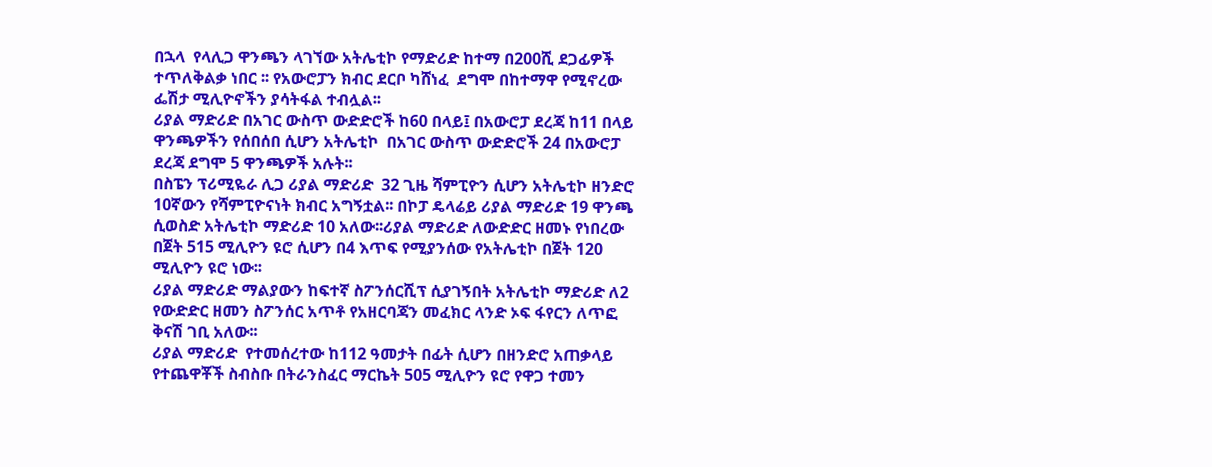በኋላ  የላሊጋ ዋንጫን ላገኘው አትሌቲኮ የማድሪድ ከተማ በ200ሺ ደጋፊዎች ተጥለቅልቃ ነበር ፡፡ የአውሮፓን ክብር ደርቦ ካሸነፈ  ደግሞ በከተማዋ የሚኖረው ፌሽታ ሚሊዮኖችን ያሳትፋል ተብሏል፡፡
ሪያል ማድሪድ በአገር ውስጥ ውድድሮች ከ60 በላይ፤ በአውሮፓ ደረጃ ከ11 በላይ ዋንጫዎችን የሰበሰበ ሲሆን አትሌቲኮ  በአገር ውስጥ ውድድሮች 24 በአውሮፓ ደረጃ ደግሞ 5 ዋንጫዎች አሉት፡፡
በስፔን ፕሪሚዬራ ሊጋ ሪያል ማድሪድ  32 ጊዜ ሻምፒዮን ሲሆን አትሌቲኮ ዘንድሮ 10ኛውን የሻምፒዮናነት ክብር አግኝቷል፡፡ በኮፓ ዴላሬይ ሪያል ማድሪድ 19 ዋንጫ ሲወስድ አትሌቲኮ ማድሪድ 10 አለው፡፡ሪያል ማድሪድ ለውድድር ዘመኑ የነበረው በጀት 515 ሚሊዮን ዩሮ ሲሆን በ4 እጥፍ የሚያንሰው የአትሌቲኮ በጀት 120 ሚሊዮን ዩሮ ነው፡፡
ሪያል ማድሪድ ማልያውን ከፍተኛ ስፖንሰርሺፕ ሲያገኝበት አትሌቲኮ ማድሪድ ለ2 የውድድር ዘመን ስፖንሰር አጥቶ የአዘርባጃን መፈክር ላንድ ኦፍ ፋየርን ለጥፎ ቅናሽ ገቢ አለው፡፡
ሪያል ማድሪድ  የተመሰረተው ከ112 ዓመታት በፊት ሲሆን በዘንድሮ አጠቃላይ የተጨዋቾች ስብስቡ በትራንስፈር ማርኬት 505 ሚሊዮን ዩሮ የዋጋ ተመን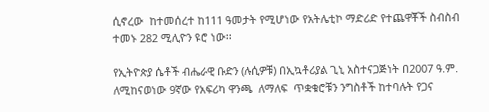ሲኖረው  ከተመሰረተ ከ111 ዓመታት የሚሆነው የአትሌቲኮ ማድሪድ የተጨዋቾች ስብስብ ተመኑ 282 ሚሊዮን ዩሮ ነው፡፡

የኢትዮጵያ ሴቶች ብሔራዊ ቡድን (ሉሲዎቹ) በኢኳቶሪያል ጊኒ አስተናጋጅነት በ2007 ዓ.ም. ለሚከናወነው 9ኛው የአፍሪካ ዋንጫ  ለማለፍ  ጥቋቁሮቹን ንግስቶች ከተባሉት የጋና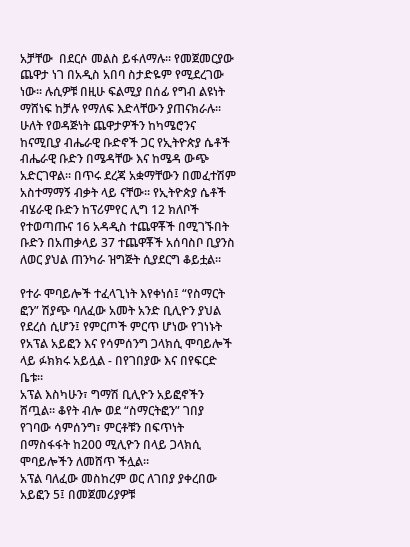አቻቸው  በደርሶ መልስ ይፋለማሉ፡፡ የመጀመርያው ጨዋታ ነገ በአዲስ አበባ ስታድዬም የሚደረገው ነው፡፡ ሉሲዎቹ በዚሁ ፍልሚያ በሰፊ የግብ ልዩነት ማሸነፍ ከቻሉ የማለፍ እድላቸውን ያጠናክራሉ፡፡ ሁለት የወዳጅነት ጨዋታዎችን ከካሜሮንና ከናሚቢያ ብሔራዊ ቡድኖች ጋር የኢትዮጵያ ሴቶች ብሔራዊ ቡድን በሜዳቸው እና ከሜዳ ውጭ አድርገዋል፡፡ በጥሩ ደረጃ አቋማቸውን በመፈተሽም አስተማማኝ ብቃት ላይ ናቸው፡፡ የኢትዮጵያ ሴቶች ብሄራዊ ቡድን ከፕሪምየር ሊግ 12 ክለቦች የተወጣጡና 16 አዳዲስ ተጨዋቾች በሚገኙበት ቡድን በአጠቃላይ 37 ተጨዋቾች አሰባስቦ ቢያንስ ለወር ያህል ጠንካራ ዝግጅት ሲያደርግ ቆይቷል፡፡

የተራ ሞባይሎች ተፈላጊነት እየቀነሰ፤ “የስማርት ፎን” ሽያጭ ባለፈው አመት አንድ ቢሊዮን ያህል የደረሰ ሲሆን፤ የምርጦች ምርጥ ሆነው የገነኑት የአፕል አይፎን እና የሳምሰንግ ጋላክሲ ሞባይሎች ላይ ፉክክሩ አይሏል - በየገበያው እና በየፍርድ ቤቱ።
አፕል እስካሁን፣ ግማሽ ቢሊዮን አይፎኖችን ሸጧል። ቆየት ብሎ ወደ “ስማርትፎን” ገበያ የገባው ሳምሰንግ፣ ምርቶቹን በፍጥነት በማስፋፋት ከ200 ሚሊዮን በላይ ጋላክሲ ሞባይሎችን ለመሸጥ ችሏል።
አፕል ባለፈው መስከረም ወር ለገበያ ያቀረበው አይፎን 5፤ በመጀመሪያዎቹ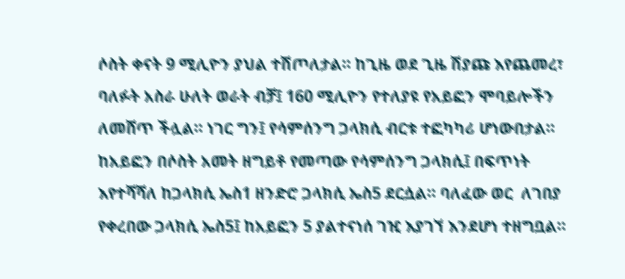ሶስት ቀናት 9 ሚሊዮን ያህል ተሽጦለታል። ከጊዜ ወደ ጊዜ ሽያጩ እየጨመረ፣ ባለፉት አስራ ሁለት ወራት ብቻ፤ 160 ሚሊዮን የተለያዩ የአይፎን ሞባይሎችን ለመሸጥ ችሏል። ነገር ግን፤ የሳምሰንግ ጋላክሲ ብርቱ ተፎካካሪ ሆነውበታል።
ከአይፎን በሶስት አመት ዘግይቶ የመጣው የሳምሰንግ ጋላክሲ፤ በፍጥነት እየተሻሻለ ከጋላክሲ ኤስ1 ዘንድሮ ጋላክሲ ኤስ5 ደርሷል። ባለፈው ወር  ለገበያ የቀረበው ጋላክሲ ኤስ5፤ ከአይፎን 5 ያልተናነሰ ገዢ እያገኘ እንደሆነ ተዘግቧል።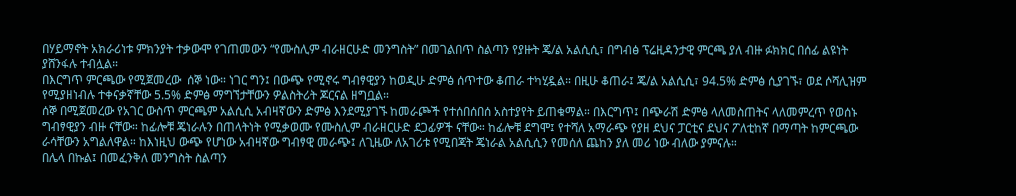በሃይማኖት አክራሪነቱ ምክንያት ተቃውሞ የገጠመውን “የሙስሊም ብራዘርሁድ መንግስት” በመገልበጥ ስልጣን የያዙት ጄ/ል አልሲሲ፣ በግብፅ ፕሬዚዳንታዊ ምርጫ ያለ ብዙ ፉክክር በሰፊ ልዩነት ያሸንፋሉ ተብሏል።
በእርግጥ ምርጫው የሚጀመረው  ሰኞ ነው። ነገር ግን፤ በውጭ የሚኖሩ ግብፃዊያን ከወዲሁ ድምፅ ሰጥተው ቆጠራ ተካሂዷል። በዚሁ ቆጠራ፤ ጄ/ል አልሲሲ፣ 94.5% ድምፅ ሲያገኙ፣ ወደ ሶሻሊዝም የሚያዘነብሉ ተቀናቃኛቸው 5.5% ድምፅ ማግኘታቸውን ዎልስትሪት ጆርናል ዘግቧል።
ሰኞ በሚጀመረው የአገር ውስጥ ምርጫም አልሲሲ አብዛኛውን ድምፅ እንደሚያገኙ ከመራጮች የተሰበሰበሰ አስተያየት ይጠቁማል። በእርግጥ፤ በጭራሽ ድምፅ ላለመስጠትና ላለመምረጥ የወሰኑ ግብፃዊያን ብዙ ናቸው። ከፊሎቹ ጄነራሉን በጠላትነት የሚቃወሙ የሙስሊም ብራዘርሁድ ደጋፊዎች ናቸው። ከፊሎቹ ደግሞ፤ የተሻለ አማራጭ የያዘ ደህና ፓርቲና ደህና ፖለቲከኛ በማጣት ከምርጫው ራሳቸውን አግልለዋል። ከእነዚህ ውጭ የሆነው አብዛኛው ግብፃዊ መራጭ፤ ለጊዜው ለአገሪቱ የሚበጃት ጄነራል አልሲሲን የመሰለ ጨከን ያለ መሪ ነው ብለው ያምናሉ።
በሌላ በኩል፤ በመፈንቅለ መንግስት ስልጣን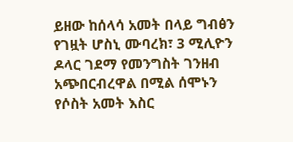ይዘው ከሰላሳ አመት በላይ ግብፅን የገዟት ሆስኒ ሙባረክ፣ 3 ሚሊዮን ዶላር ገደማ የመንግስት ገንዘብ አጭበርብረዋል በሚል ሰሞኑን የሶስት አመት እስር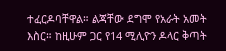ተፈርዶባቸዋል። ልጃቸው ደግሞ የአራት አመት እስር። ከዚሁም ጋር የ14 ሚሊዮን ዶላር ቅጣት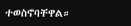ተወስኖባቸዋል።